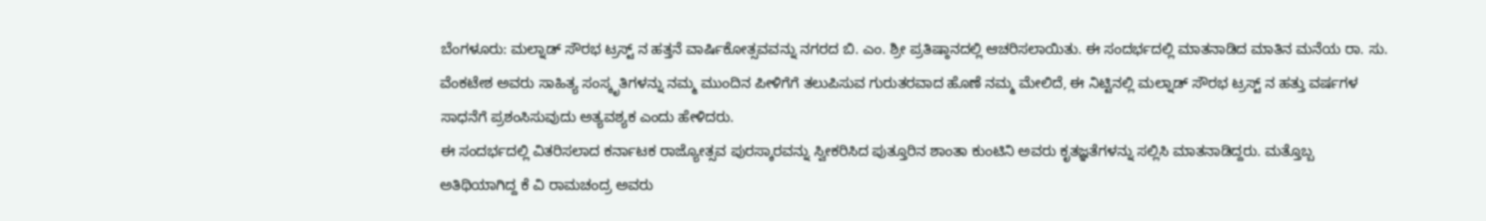ಬೆಂಗಳೂರು: ಮಲ್ನಾಡ್ ಸೌರಭ ಟ್ರಸ್ಟ್ ನ ಹತ್ತನೆ ವಾರ್ಷಿಕೋತ್ಸವವನ್ನು ನಗರದ ಬಿ. ಎಂ. ಶ್ರೀ ಪ್ರತಿಷ್ಠಾನದಲ್ಲಿ ಆಚರಿಸಲಾಯಿತು. ಈ ಸಂದರ್ಭದಲ್ಲಿ ಮಾತನಾಡಿದ ಮಾತಿನ ಮನೆಯ ರಾ. ಸು. ವೆಂಕಟೇಶ ಅವರು ಸಾಹಿತ್ಯ ಸಂಸ್ಕೃತಿಗಳನ್ನು ನಮ್ಮ ಮುಂದಿನ ಪೀಳಿಗೆಗೆ ತಲುಪಿಸುವ ಗುರುತರವಾದ ಹೊಣೆ ನಮ್ಮ ಮೇಲಿದೆ, ಈ ನಿಟ್ಟಿನಲ್ಲಿ ಮಲ್ನಾಡ್ ಸೌರಭ ಟ್ರಸ್ಟ್ ನ ಹತ್ತು ವರ್ಷಗಳ ಸಾಧನೆಗೆ ಪ್ರಶಂಸಿಸುವುದು ಅತ್ಯವಶ್ಯಕ ಎಂದು ಹೇಳಿದರು.
ಈ ಸಂದರ್ಭದಲ್ಲಿ ವಿತರಿಸಲಾದ ಕರ್ನಾಟಕ ರಾಜ್ಯೋತ್ಸವ ಪುರಸ್ಕಾರವನ್ನು ಸ್ವೀಕರಿಸಿದ ಪುತ್ತೂರಿನ ಶಾಂತಾ ಕುಂಟಿನಿ ಅವರು ಕೃತಜ್ಞತೆಗಳನ್ನು ಸಲ್ಲಿಸಿ ಮಾತನಾಡಿದ್ದರು. ಮತ್ತೊಬ್ಬ ಅತಿಥಿಯಾಗಿದ್ದ ಕೆ ವಿ ರಾಮಚಂದ್ರ ಅವರು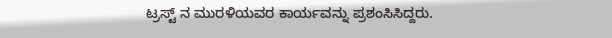ಟ್ರಸ್ಟ್ ನ ಮುರಳಿಯವರ ಕಾರ್ಯವನ್ನು ಪ್ರಶಂಸಿಸಿದ್ದರು.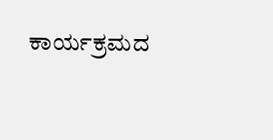ಕಾರ್ಯಕ್ರಮದ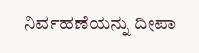ನಿರ್ವಹಣೆಯನ್ನು ದೀಪಾ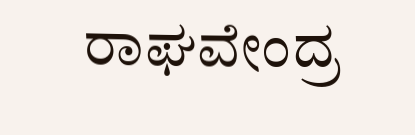ರಾಘವೇಂದ್ರ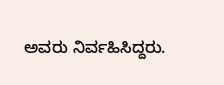ಅವರು ನಿರ್ವಹಿಸಿದ್ದರು.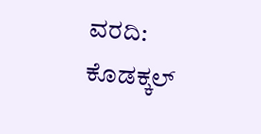ವರದಿ: ಕೊಡಕ್ಕಲ್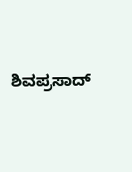ಶಿವಪ್ರಸಾದ್